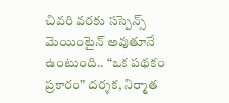చివరి వరకు సస్పెన్స్ మెయింటైన్ అవుతూనే ఉంటుంది.. “ఒక పథకం ప్రకారం” దర్శక, నిర్మాత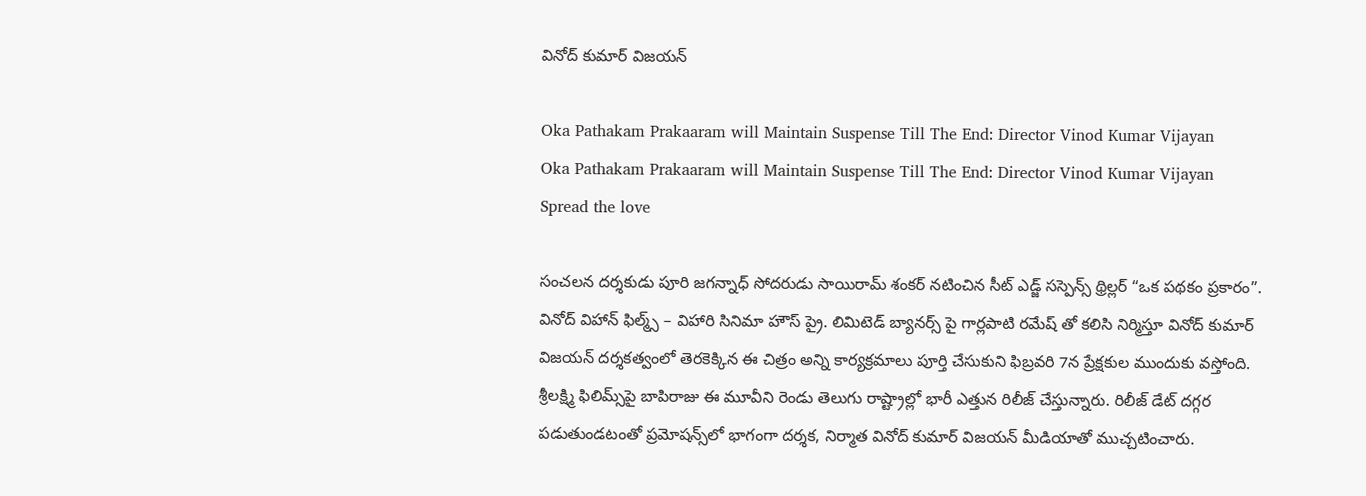వినోద్ కుమార్ విజయన్

Oka Pathakam Prakaaram will Maintain Suspense Till The End: Director Vinod Kumar Vijayan
Oka Pathakam Prakaaram will Maintain Suspense Till The End: Director Vinod Kumar Vijayan
Spread the love

సంచలన దర్శకుడు పూరి జగన్నాధ్ సోదరుడు సాయిరామ్ శంకర్ నటించిన సీట్ ఎడ్జ్ సస్పెన్స్ థ్రిల్లర్ “ఒక పథకం ప్రకారం”. వినోద్ విహాన్ ఫిల్మ్స్ – విహారి సినిమా హౌస్ ప్రై. లిమిటెడ్ బ్యానర్స్ పై గార్లపాటి రమేష్ తో కలిసి నిర్మిస్తూ వినోద్ కుమార్ విజయన్ దర్శకత్వంలో తెరకెక్కిన ఈ చిత్రం అన్ని కార్యక్రమాలు పూర్తి చేసుకుని ఫిబ్రవరి 7న ప్రేక్షకుల ముందుకు వస్తోంది. శ్రీలక్ష్మి ఫిలిమ్స్‌పై బాపిరాజు ఈ మూవీని రెండు తెలుగు రాష్ట్రాల్లో భారీ ఎత్తున రిలీజ్ చేస్తున్నారు. రిలీజ్ డేట్ దగ్గర పడుతుండటంతో ప్రమోషన్స్‌లో భాగంగా దర్శక, నిర్మాత వినోద్ కుమార్ విజయన్ మీడియాతో ముచ్చటించారు.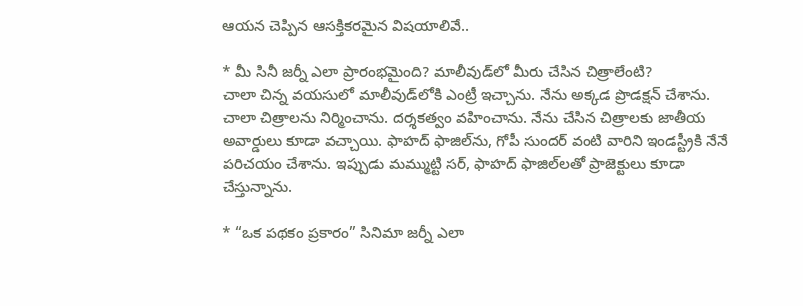ఆయన చెప్పిన ఆసక్తికరమైన విషయాలివే..

* మీ సినీ జర్నీ ఎలా ప్రారంభమైంది? మాలీవుడ్‌లో మీరు చేసిన చిత్రాలేంటి?
చాలా చిన్న వయసులో మాలీవుడ్‌లోకి ఎంట్రీ ఇచ్చాను. నేను అక్కడ ప్రొడక్షన్ చేశాను. చాలా చిత్రాలను నిర్మించాను. దర్శకత్వం వహించాను. నేను చేసిన చిత్రాలకు జాతీయ అవార్డులు కూడా వచ్చాయి. ఫాహద్ ఫాజిల్‌ను, గోపీ సుందర్ వంటి వారిని ఇండస్ట్రీకి నేనే పరిచయం చేశాను. ఇప్పుడు మమ్ముట్టి సర్, ఫాహద్ ఫాజిల్‌లతో ప్రాజెక్టులు కూడా చేస్తున్నాను.

* “ఒక పథకం ప్రకారం” సినిమా జర్నీ ఎలా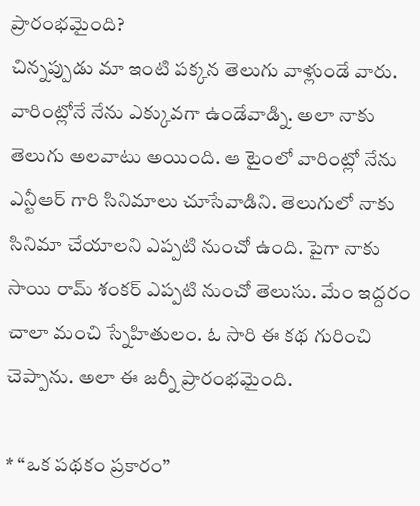ప్రారంభమైంది?
చిన్నప్పుడు మా ఇంటి పక్కన తెలుగు వాళ్లుండే వారు. వారింట్లోనే నేను ఎక్కువగా ఉండేవాడ్ని. అలా నాకు తెలుగు అలవాటు అయింది. ఆ టైంలో వారింట్లో నేను ఎన్టీఆర్ గారి సినిమాలు చూసేవాడిని. తెలుగులో నాకు సినిమా చేయాలని ఎప్పటి నుంచో ఉంది. పైగా నాకు సాయి రామ్ శంకర్ ఎప్పటి నుంచో తెలుసు. మేం ఇద్దరం చాలా మంచి స్నేహితులం. ఓ సారి ఈ కథ గురించి చెప్పాను. అలా ఈ జర్నీ ప్రారంభమైంది.

* “ఒక పథకం ప్రకారం”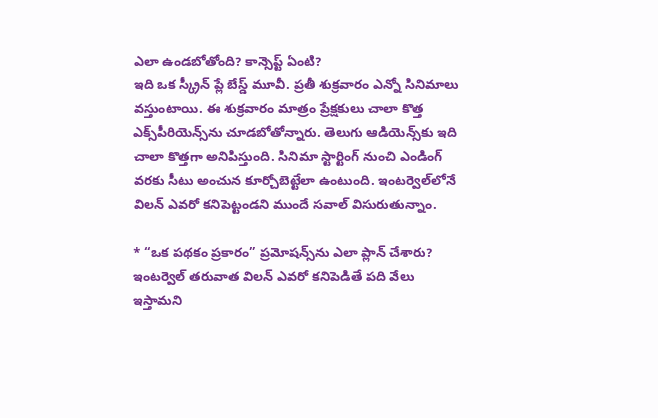ఎలా ఉండబోతోంది? కాన్సెప్ట్ ఏంటి?
ఇది ఒక స్క్రీన్ ప్లే బేస్డ్ మూవీ. ప్రతీ శుక్రవారం ఎన్నో సినిమాలు వస్తుంటాయి. ఈ శుక్రవారం మాత్రం ప్రేక్షకులు చాలా కొత్త ఎక్స్‌పీరియెన్స్‌ను చూడబోతోన్నారు. తెలుగు ఆడియెన్స్‌కు ఇది చాలా కొత్తగా అనిపిస్తుంది. సినిమా స్టార్టింగ్ నుంచి ఎండింగ్ వరకు సీటు అంచున కూర్చోబెట్టేలా ఉంటుంది. ఇంటర్వెల్‌లోనే విలన్‌ ఎవరో కనిపెట్టండని ముందే సవాల్ విసురుతున్నాం.

* “ఒక పథకం ప్రకారం” ప్రమోషన్స్‌ను ఎలా ప్లాన్ చేశారు?
ఇంటర్వెల్‌ తరువాత విలన్ ఎవరో కనిపెడితే పది వేలు ఇస్తామని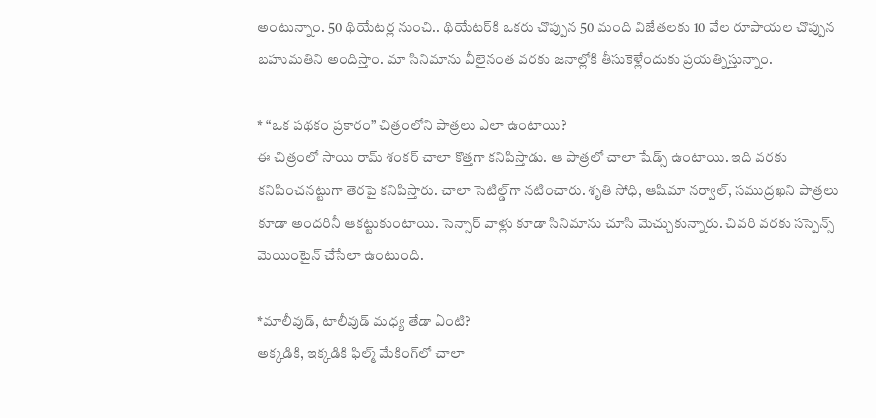అంటున్నాం. 50 థియేటర్ల నుంచి.. థియేటర్‌కి ఒకరు చొప్పున 50 మంది విజేతలకు 10 వేల రూపాయల చొప్పున బహుమతిని అందిస్తాం. మా సినిమాను వీలైనంత వరకు జనాల్లోకి తీసుకెళ్లేందుకు ప్రయత్నిస్తున్నాం.

* “ఒక పథకం ప్రకారం” చిత్రంలోని పాత్రలు ఎలా ఉంటాయి?
ఈ చిత్రంలో సాయి రామ్ శంకర్ చాలా కొత్తగా కనిపిస్తాడు. ఆ పాత్రలో చాలా షేడ్స్ ఉంటాయి. ఇది వరకు కనిపించనట్టుగా తెరపై కనిపిస్తారు. చాలా సెటిల్డ్‌గా నటించారు. శృతి సోధి, ఆషిమా నర్వాల్, సముద్రఖని పాత్రలు కూడా అందరినీ ఆకట్టుకుంటాయి. సెన్సార్ వాళ్లు కూడా సినిమాను చూసి మెచ్చుకున్నారు. చివరి వరకు సస్పెన్స్ మెయింటైన్ చేసేలా ఉంటుంది.

*మాలీవుడ్, టాలీవుడ్ మధ్య తేడా ఏంటి?
అక్కడికి, ఇక్కడికి ఫిల్మ్ మేకింగ్‌లో చాలా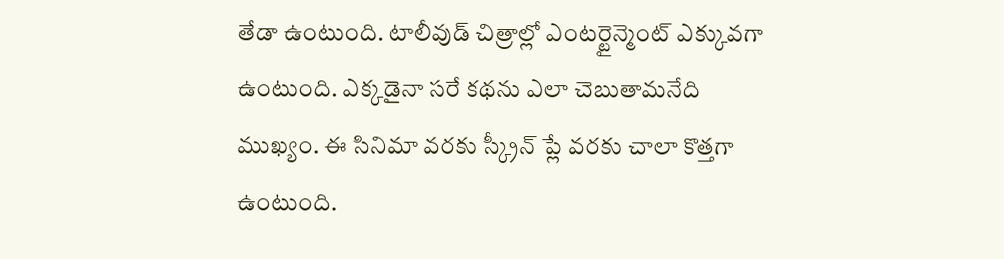తేడా ఉంటుంది. టాలీవుడ్ చిత్రాల్లో ఎంటర్టైన్మెంట్ ఎక్కువగా ఉంటుంది. ఎక్కడైనా సరే కథను ఎలా చెబుతామనేది ముఖ్యం. ఈ సినిమా వరకు స్క్రీన్ ప్లే వరకు చాలా కొత్తగా ఉంటుంది.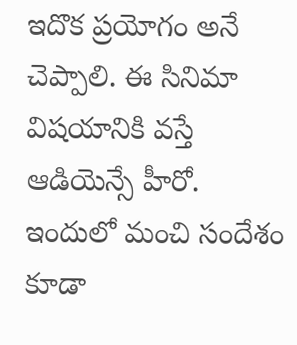ఇదొక ప్రయోగం అనే చెప్పాలి. ఈ సినిమా విషయానికి వస్తే ఆడియెన్సే హీరో. ఇందులో మంచి సందేశం కూడా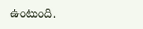ఉంటుంది.